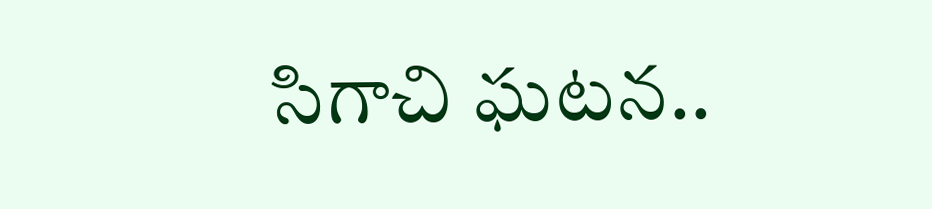సిగాచి ఘటన..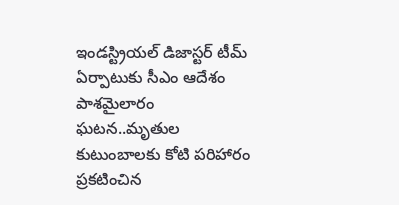ఇండస్ట్రియల్ డిజాస్టర్ టీమ్ ఏర్పాటుకు సీఎం ఆదేశం
పాశమైలారం ఘటన..మృతుల కుటుంబాలకు కోటి పరిహారం ప్రకటించిన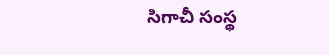సిగాచీ సంస్థ